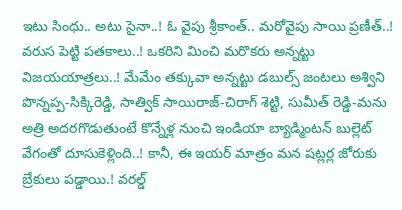ఇటు సింధు.. అటు సైనా..! ఓ వైపు శ్రీకాంత్.. మరోవైపు సాయి ప్రణీత్..! వరుస పెట్టి పతకాలు..! ఒకరిని మించి మరొకరు అన్నట్టు విజయయాత్రలు..! మేమేం తక్కువా అన్నట్టు డబుల్స్ జంటలు అశ్విని పొన్నప్ప-సిక్కిరెడ్డి, సాత్విక్ సాయిరాజ్-చిరాగ్ శెట్టి, సుమీత్ రెడ్డి-మను అత్రి అదరగొడుతుంటే కొన్నేళ్ల నుంచి ఇండియా బ్యాడ్మింటన్ బుల్లెట్ వేగంతో దూసుకెళ్లింది..! కానీ, ఈ ఇయర్ మాత్రం మన షట్లర్ల జోరుకు బ్రేకులు పడ్డాయి.! వరల్డ్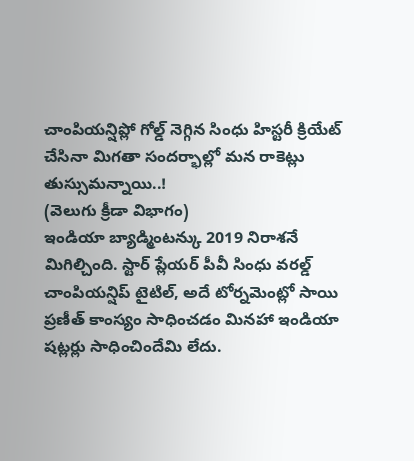చాంపియన్షిప్లో గోల్డ్ నెగ్గిన సింధు హిస్టరీ క్రియేట్ చేసినా మిగతా సందర్భాల్లో మన రాకెట్లు తుస్సుమన్నాయి..!
(వెలుగు క్రీడా విభాగం)
ఇండియా బ్యాడ్మింటన్కు 2019 నిరాశనే మిగిల్చింది. స్టార్ ప్లేయర్ పీవీ సింధు వరల్డ్ చాంపియన్షిప్ టైటిల్, అదే టోర్నమెంట్లో సాయి ప్రణీత్ కాంస్యం సాధించడం మినహా ఇండియా షట్లర్లు సాధించిందేమి లేదు.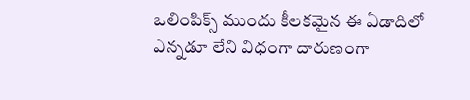ఒలింపిక్స్ ముందు కీలకమైన ఈ ఏడాదిలో ఎన్నడూ లేని విధంగా దారుణంగా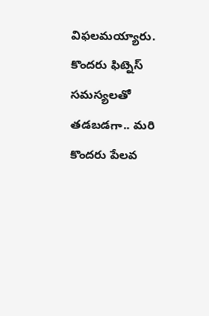విఫలమయ్యారు. కొందరు ఫిట్నెస్ సమస్యలతో తడబడగా.. మరి కొందరు పేలవ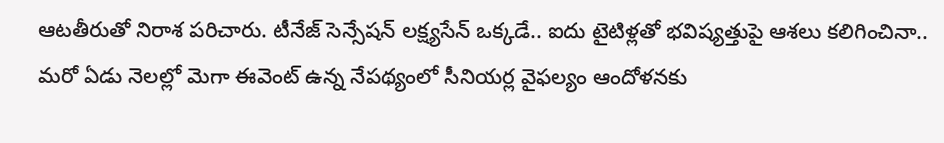ఆటతీరుతో నిరాశ పరిచారు. టీనేజ్ సెన్సేషన్ లక్ష్యసేన్ ఒక్కడే.. ఐదు టైటిళ్లతో భవిష్యత్తుపై ఆశలు కలిగించినా.. మరో ఏడు నెలల్లో మెగా ఈవెంట్ ఉన్న నేపథ్యంలో సీనియర్ల వైఫల్యం ఆందోళనకు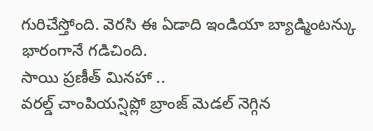గురిచేస్తోంది. వెరసి ఈ ఏడాది ఇండియా బ్యాడ్మింటన్కు భారంగానే గడిచింది.
సాయి ప్రణీత్ మినహా ..
వరల్డ్ చాంపియన్షిప్లో బ్రాంజ్ మెడల్ నెగ్గిన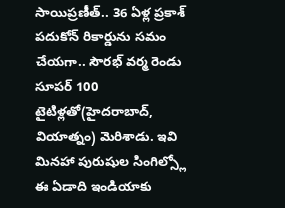సాయిప్రణీత్.. 36 ఏళ్ల ప్రకాశ్ పదుకోన్ రికార్డును సమం చేయగా.. సౌరభ్ వర్మ రెండు సూపర్ 100 టైటిళ్లతో(హైదరాబాద్, వియాత్నం) మెరిశాడు. ఇవి మినహా పురుషుల సింగిల్స్లో ఈ ఏడాది ఇండియాకు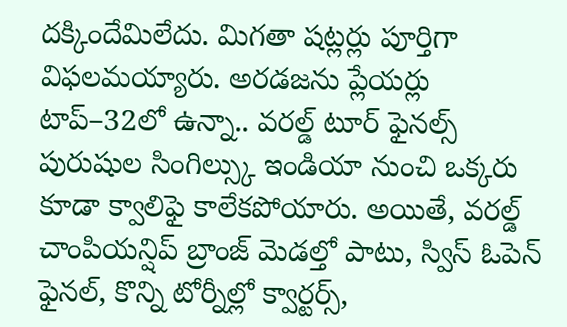దక్కిందేమిలేదు. మిగతా షట్లర్లు పూర్తిగా విఫలమయ్యారు. అరడజను ప్లేయర్లు టాప్–32లో ఉన్నా.. వరల్డ్ టూర్ ఫైనల్స్ పురుషుల సింగిల్స్కు ఇండియా నుంచి ఒక్కరు కూడా క్వాలిఫై కాలేకపోయారు. అయితే, వరల్డ్ చాంపియన్షిప్ బ్రాంజ్ మెడల్తో పాటు, స్విస్ ఓపెన్ ఫైనల్, కొన్ని టోర్నీల్లో క్వార్టర్స్,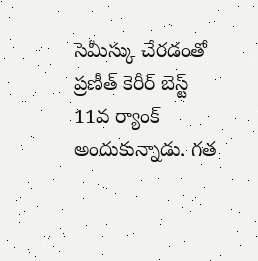సెమీస్కు చేరడంతో ప్రణీత్ కెరీర్ బెస్ట్ 11వ ర్యాంక్ అందుకున్నాడు. గత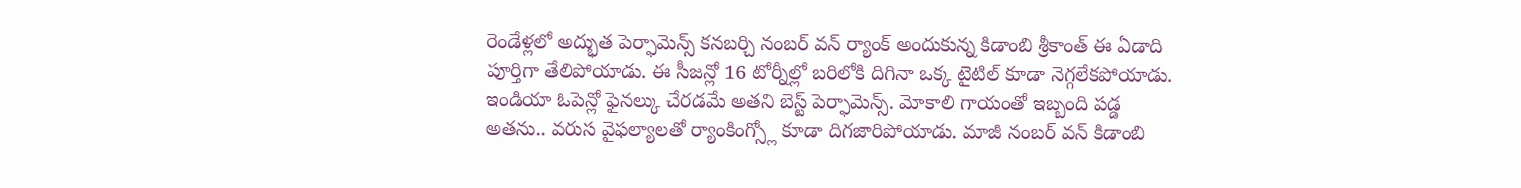రెండేళ్లలో అద్భుత పెర్ఫామెన్స్ కనబర్చి నంబర్ వన్ ర్యాంక్ అందుకున్న కిడాంబి శ్రీకాంత్ ఈ ఏడాది పూర్తిగా తేలిపోయాడు. ఈ సీజన్లో 16 టోర్నీల్లో బరిలోకి దిగినా ఒక్క టైటిల్ కూడా నెగ్గలేకపోయాడు. ఇండియా ఓపెన్లో ఫైనల్కు చేరడమే అతని బెస్ట్ పెర్ఫామెన్స్. మోకాలి గాయంతో ఇబ్బంది పడ్డ అతను.. వరుస వైఫల్యాలతో ర్యాంకింగ్స్లో కూడా దిగజారిపోయాడు. మాజీ నంబర్ వన్ కిడాంబి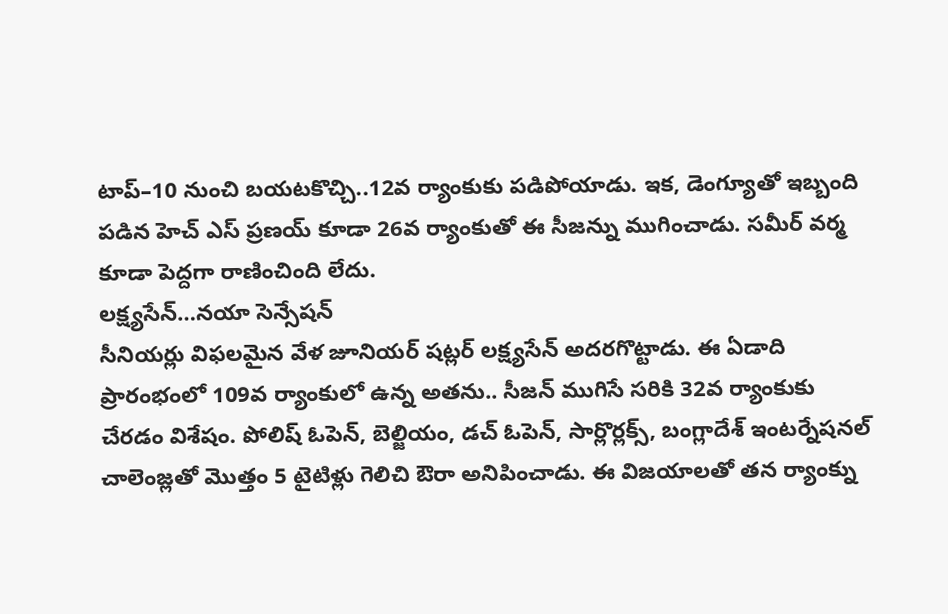టాప్–10 నుంచి బయటకొచ్చి..12వ ర్యాంకుకు పడిపోయాడు. ఇక, డెంగ్యూతో ఇబ్బంది పడిన హెచ్ ఎస్ ప్రణయ్ కూడా 26వ ర్యాంకుతో ఈ సీజన్ను ముగించాడు. సమీర్ వర్మ కూడా పెద్దగా రాణించింది లేదు.
లక్ష్యసేన్…నయా సెన్సేషన్
సీనియర్లు విఫలమైన వేళ జూనియర్ షట్లర్ లక్ష్యసేన్ అదరగొట్టాడు. ఈ ఏడాది ప్రారంభంలో 109వ ర్యాంకులో ఉన్న అతను.. సీజన్ ముగిసే సరికి 32వ ర్యాంకుకు చేరడం విశేషం. పోలిష్ ఓపెన్, బెల్జియం, డచ్ ఓపెన్, సార్లొర్లక్స్, బంగ్లాదేశ్ ఇంటర్నేషనల్ చాలెంజ్లతో మొత్తం 5 టైటిళ్లు గెలిచి ఔరా అనిపించాడు. ఈ విజయాలతో తన ర్యాంక్ను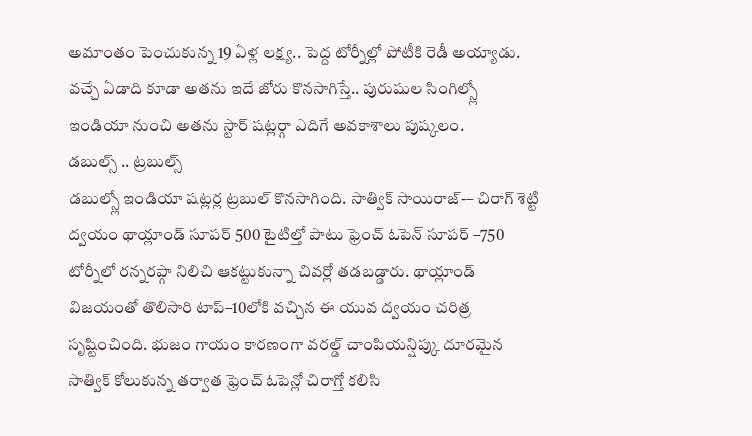అమాంతం పెంచుకున్న 19 ఏళ్ల లక్ష్య.. పెద్ద టోర్నీల్లో పోటీకి రెడీ అయ్యాడు. వచ్చే ఏడాది కూడా అతను ఇదే జోరు కొనసాగిస్తే.. పురుషుల సింగిల్స్లో ఇండియా నుంచి అతను స్టార్ షట్లర్గా ఎదిగే అవకాశాలు పుష్కలం.
డబుల్స్ .. ట్రబుల్స్
డబుల్స్లో ఇండియా షట్లర్ల ట్రబుల్ కొనసాగింది. సాత్విక్ సాయిరాజ్-– చిరాగ్ శెట్టి ద్వయం థాయ్లాండ్ సూపర్ 500 టైటిల్తో పాటు ఫ్రెంచ్ ఓపెన్ సూపర్ –750 టోర్నీలో రన్నరప్గా నిలిచి ఆకట్టుకున్నా చివర్లో తడబడ్డారు. థాయ్లాండ్ విజయంతో తొలిసారి టాప్–10లోకి వచ్చిన ఈ యువ ద్వయం చరిత్ర సృష్టించింది. భుజం గాయం కారణంగా వరల్డ్ చాంపియన్షిప్కు దూరమైన సాత్విక్ కోలుకున్న తర్వాత ఫ్రెంచ్ ఓపెన్లో చిరాగ్తో కలిసి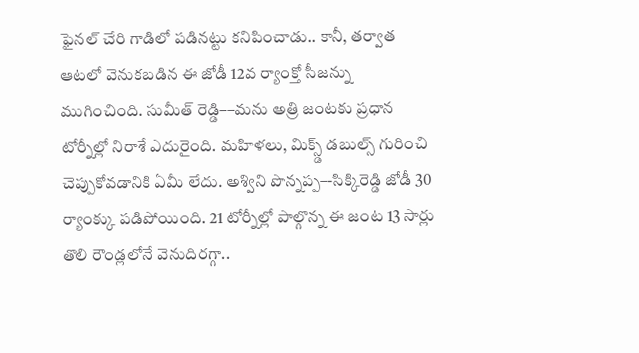ఫైనల్ చేరి గాడిలో పడినట్టు కనిపించాడు.. కానీ, తర్వాత ఆటలో వెనుకబడిన ఈ జోడీ 12వ ర్యాంక్తో సీజన్ను ముగించింది. సుమీత్ రెడ్డి––మను అత్రి జంటకు ప్రధాన టోర్నీల్లో నిరాశే ఎదురైంది. మహిళలు, మిక్స్డ్ డబుల్స్ గురించి చెప్పుకోవడానికి ఏమీ లేదు. అశ్విని పొన్నప్ప–-సిక్కిరెడ్డి జోడీ 30 ర్యాంక్కు పడిపోయింది. 21 టోర్నీల్లో పాల్గొన్న ఈ జంట 13 సార్లు తొలి రౌండ్లలోనే వెనుదిరగ్గా..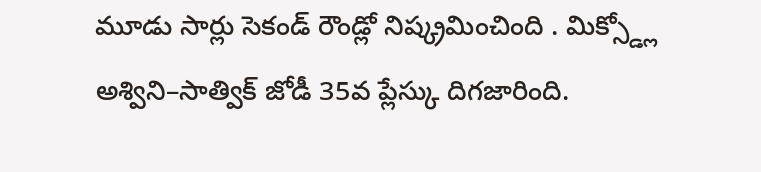మూడు సార్లు సెకండ్ రౌండ్లో నిష్క్రమించింది . మిక్స్డ్లో అశ్విని–సాత్విక్ జోడీ 35వ ప్లేస్కు దిగజారింది.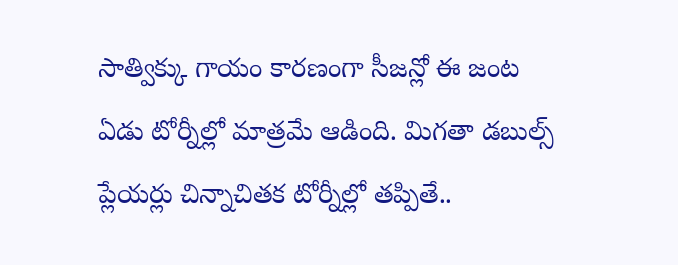సాత్విక్కు గాయం కారణంగా సీజన్లో ఈ జంట ఏడు టోర్నీల్లో మాత్రమే ఆడింది. మిగతా డబుల్స్ ప్లేయర్లు చిన్నాచితక టోర్నీల్లో తప్పితే..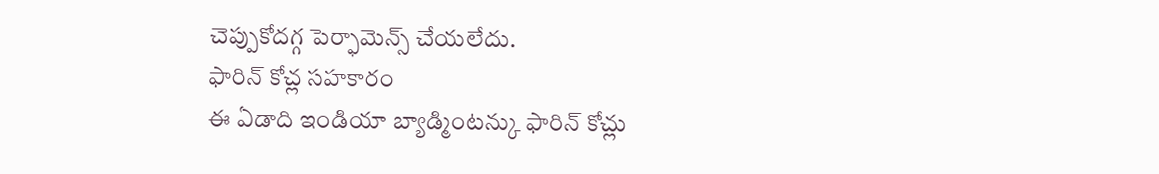చెప్పుకోదగ్గ పెర్ఫామెన్స్ చేయలేదు.
ఫారిన్ కోచ్ల సహకారం
ఈ ఏడాది ఇండియా బ్యాడ్మింటన్కు ఫారిన్ కోచ్లు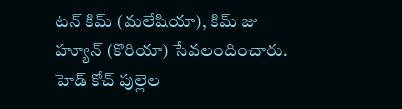టన్ కిమ్ (మలేషియా), కిమ్ జు హ్యూన్ (కొరియా) సేవలందించారు. హెడ్ కోచ్ పుల్లెల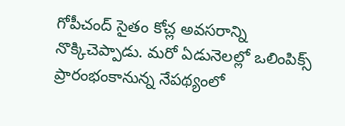గోపీచంద్ సైతం కోచ్ల అవసరాన్ని నొక్కిచెప్పాడు. మరో ఏడునెలల్లో ఒలింపిక్స్ ప్రారంభంకానున్న నేపథ్యంలో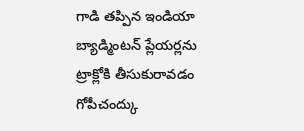గాడి తప్పిన ఇండియా బ్యాడ్మింటన్ ప్లేయర్లను ట్రాక్లోకి తీసుకురావడం గోపీచంద్కు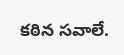కఠిన సవాలే.